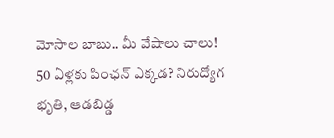మోసాల బాబు.. మీ వేషాలు చాలు!
50 ఏళ్లకు పింఛన్ ఎక్కడ? నిరుద్యోగ భృతి, ఆడబిడ్డ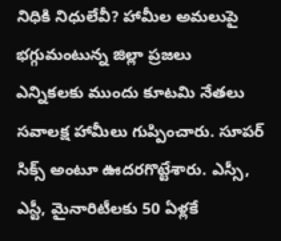నిధికి నిధులేవీ? హామీల అమలుపై భగ్గుమంటున్న జిల్లా ప్రజలు
ఎన్నికలకు ముందు కూటమి నేతలు సవాలక్ష హామీలు గుప్పించారు. సూపర్ సిక్స్ అంటూ ఊదరగొట్టేశారు. ఎస్సీ, ఎస్టీ, మైనారిటీలకు 50 ఏళ్లకే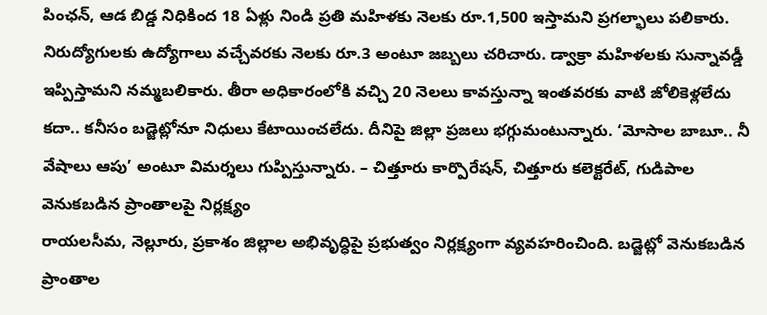పింఛన్, ఆడ బిడ్డ నిధికింద 18 ఏళ్లు నిండి ప్రతి మహిళకు నెలకు రూ.1,500 ఇస్తామని ప్రగల్భాలు పలికారు. నిరుద్యోగులకు ఉద్యోగాలు వచ్చేవరకు నెలకు రూ.3 అంటూ జబ్బలు చరిచారు. డ్వాక్రా మహిళలకు సున్నావడ్డీ ఇప్పిస్తామని నమ్మబలికారు. తీరా అధికారంలోకి వచ్చి 20 నెలలు కావస్తున్నా ఇంతవరకు వాటి జోలికెళ్లలేదు కదా.. కనీసం బడ్జెట్లోనూ నిధులు కేటాయించలేదు. దీనిపై జిల్లా ప్రజలు భగ్గుమంటున్నారు. ‘మోసాల బాబూ.. నీ వేషాలు ఆపు’ అంటూ విమర్శలు గుప్పిస్తున్నారు. – చిత్తూరు కార్పొరేషన్, చిత్తూరు కలెక్టరేట్, గుడిపాల
వెనుకబడిన ప్రాంతాలపై నిర్లక్ష్యం
రాయలసీమ, నెల్లూరు, ప్రకాశం జిల్లాల అభివృద్ధిపై ప్రభుత్వం నిర్లక్ష్యంగా వ్యవహరించింది. బడ్జెట్లో వెనుకబడిన ప్రాంతాల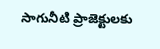సాగునీటి ప్రాజెక్టులకు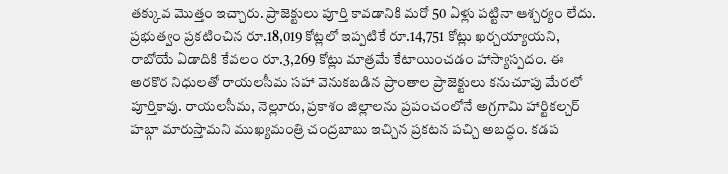తక్కువ మొత్తం ఇచ్చారు. ప్రాజెక్టులు పూర్తి కావడానికి మరో 50 ఏళ్లు పట్టినా ఆశ్చర్యం లేదు. ప్రభుత్వం ప్రకటించిన రూ.18,019 కోట్లలో ఇప్పటికే రూ.14,751 కోట్లు ఖర్చయ్యాయని, రాబోయే ఏడాదికి కేవలం రూ.3,269 కోట్లు మాత్రమే కేటాయించడం హాస్యాస్పదం. ఈ అరకొర నిధులతో రాయలసీమ సహా వెనుకబడిన ప్రాంతాల ప్రాజెక్టులు కనుచూపు మేరలో పూర్తికావు. రాయలసీమ, నెల్లూరు, ప్రకాశం జిల్లాలను ప్రపంచంలోనే అగ్రగామి హార్టికల్చర్ హబ్గా మారుస్తామని ముఖ్యమంత్రి చంద్రబాబు ఇచ్చిన ప్రకటన పచ్చి అబద్ధం. కడప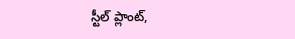స్టీల్ ప్లాంట్,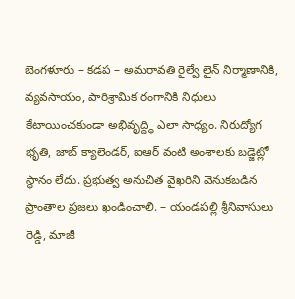బెంగళూరు – కడప – అమరావతి రైల్వే లైన్ నిర్మాణానికి, వ్యవసాయం, పారిశ్రామిక రంగానికి నిధులు కేటాయించకుండా అభివృద్ద్ధి ఎలా సాధ్యం. నిరుద్యోగ భృతి, జాబ్ క్యాలెండర్, ఐఆర్ వంటి అంశాలకు బడ్జెట్లో స్థానం లేదు. ప్రభుత్వ అనుచిత వైఖరిని వెనుకబడిన ప్రాంతాల ప్రజలు ఖండించాలి. – యండపల్లి శ్రీనివాసులు రెడ్డి, మాజీ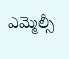ఎమ్మెల్సీ